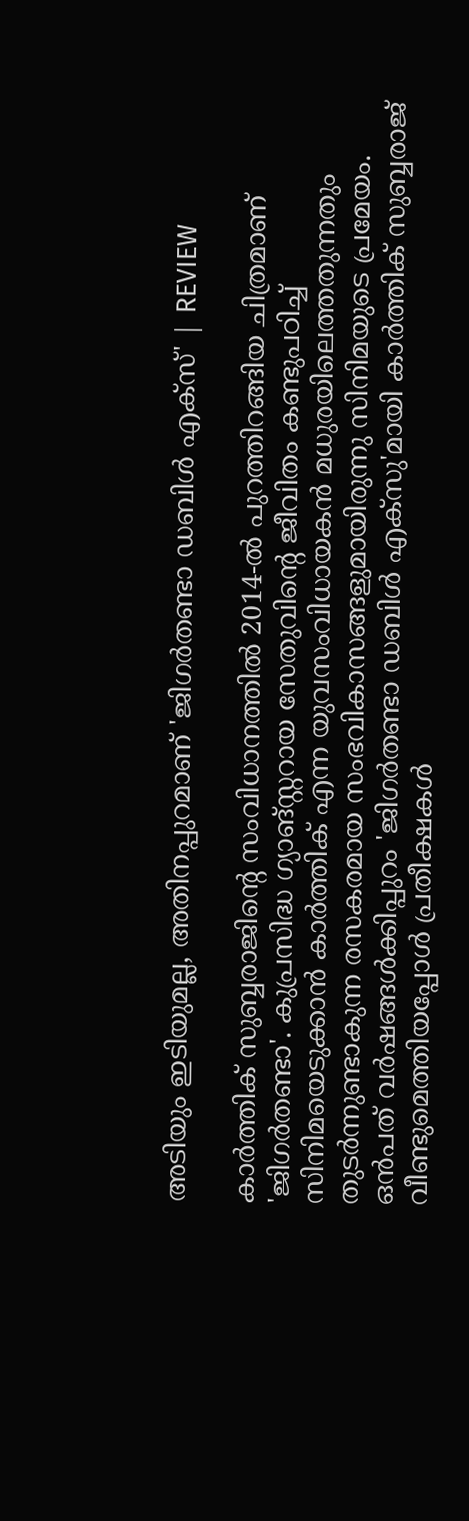അടിയും ഇടിയുമല്ല, അതിനപ്പുറമാണ് 'ജിഗർതണ്ടാ ഡബിൾ എക്സ്' | REVIEW

കാർത്തിക് സുബ്ബരാജിന്റെ സംവിധാനത്തിൽ 2014-ൽ പുറത്തിറങ്ങിയ ചിത്രമാണ് 'ജിഗർതണ്ടാ'. കുപ്രസിദ്ധ ഗ്യാങ്സ്റ്ററായ സേതുവിന്റെ ജീവിതം കണ്ടുപഠിച്ച് സിനിമയെടുക്കാൻ കാർത്തിക് എന്ന യുവസംവിധായകൻ മധുരയിലെത്തതുന്നതും തുടർന്നുണ്ടാകുന്ന രസകരമായ സംഭവികാസങ്ങളുമായിരുന്നു സിനിമയുടെ പ്രമേയം. ഒൻപത് വർഷങ്ങൾക്കിപ്പുറം 'ജിഗർതണ്ടാ ഡബിൾ എക്സു'മായി കാർത്തിക് സുബ്ബരാജ് വീണ്ടുമെത്തിയപ്പോൾ പ്രതീക്ഷകൾ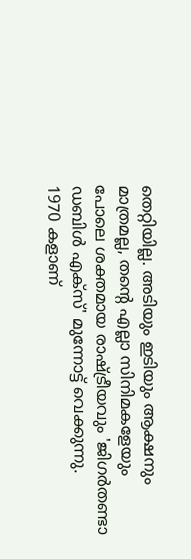തെറ്റിയില്ല. അടിയും ഇടിയും ആക്ഷനും മാത്രമല്ല, തന്റെ എല്ലാ സിനിമകളേയും പോലെ ശക്തമായ രാഷ്ട്രീയവും 'ജിഗർതണ്ടാ ഡബിൾ എക്സ്' മുന്നോട്ട് വെക്കുന്നു.
1970 കളാണ്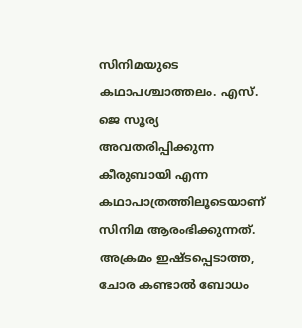സിനിമയുടെ കഥാപശ്ചാത്തലം. എസ്. ജെ സൂര്യ അവതരിപ്പിക്കുന്ന കീരുബായി എന്ന കഥാപാത്രത്തിലൂടെയാണ് സിനിമ ആരംഭിക്കുന്നത്. അക്രമം ഇഷ്ടപ്പെടാത്ത, ചോര കണ്ടാൽ ബോധം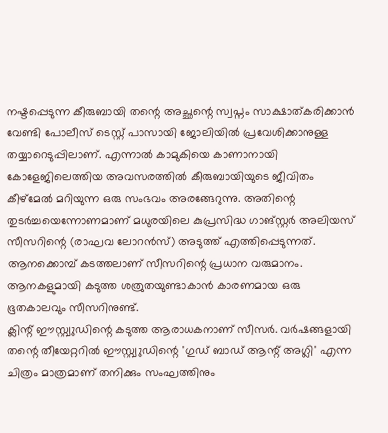നഷ്ടപ്പെടുന്ന കീരുബായി തന്റെ അച്ഛന്റെ സ്വപ്നം സാക്ഷാത്കരിക്കാൻ വേണ്ടി പോലീസ് ടെസ്റ്റ് പാസായി ജോലിയിൽ പ്രവേശിക്കാനുള്ള തയ്യാറെടുപ്പിലാണ്. എന്നാൽ കാമുകിയെ കാണാനായി കോളേജിലെത്തിയ അവസരത്തിൽ കീരുബായിയുടെ ജീവിതം കീഴ്മേൽ മറിയുന്ന ഒരു സംഭവം അരങ്ങേറുന്നു. അതിന്റെ തുടർച്ചയെന്നോണമാണ് മധുരയിലെ കുപ്രസിദ്ധ ഗാങ്സ്റ്റർ അലിയസ് സീസറിന്റെ (രാഘവ ലോറൻസ്) അടുത്ത് എത്തിപ്പെടുന്നത്. ആനക്കൊമ്പ് കടത്തലാണ് സീസറിന്റെ പ്രധാന വരുമാനം. ആനകളുമായി കടുത്ത ശത്രുതയുണ്ടാകാൻ കാരണമായ ഒരു ഭൂതകാലവും സീസറിനുണ്ട്.
ക്ലിന്റ് ഈസ്റ്റ്വുഡിന്റെ കടുത്ത ആരാധകനാണ് സീസർ. വർഷങ്ങളായി തന്റെ തീയേറ്ററിൽ ഈസ്റ്റ്വുഡിന്റെ 'ഗുഡ് ബാഡ് ആന്റ് അഗ്ലി' എന്ന ചിത്രം മാത്രമാണ് തനിക്കും സംഘത്തിനും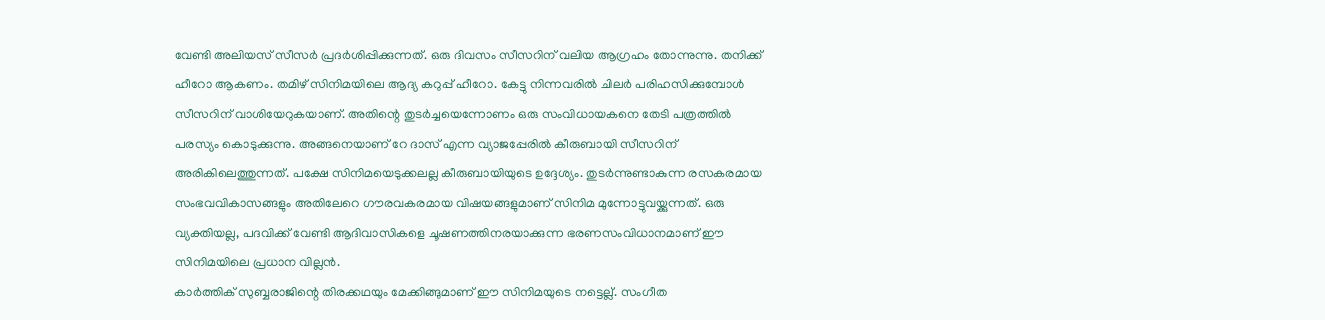വേണ്ടി അലിയസ് സീസർ പ്രദർശിപ്പിക്കുന്നത്. ഒരു ദിവസം സീസറിന് വലിയ ആഗ്രഹം തോന്നുന്നു. തനിക്ക് ഹീറോ ആകണം. തമിഴ് സിനിമയിലെ ആദ്യ കറുപ്പ് ഹീറോ. കേട്ടു നിന്നവരിൽ ചിലർ പരിഹസിക്കുമ്പോൾ സീസറിന് വാശിയേറുകയാണ്. അതിന്റെ തുടർച്ചയെന്നോണം ഒരു സംവിധായകനെ തേടി പത്രത്തിൽ പരസ്യം കൊടുക്കുന്നു. അങ്ങനെയാണ് റേ ദാസ് എന്ന വ്യാജപ്പേരിൽ കീരുബായി സീസറിന് അരികിലെത്തുന്നത്. പക്ഷേ സിനിമയെടുക്കലല്ല കീരുബായിയുടെ ഉദ്ദേശ്യം. തുടർന്നുണ്ടാകുന്ന രസകരമായ സംഭവവികാസങ്ങളും അതിലേറെ ഗൗരവകരമായ വിഷയങ്ങളുമാണ് സിനിമ മുന്നോട്ടുവയ്ക്കുന്നത്. ഒരു വ്യക്തിയല്ല, പദവിക്ക് വേണ്ടി ആദിവാസികളെ ചൂഷണത്തിനരയാക്കുന്ന ഭരണസംവിധാനമാണ് ഈ സിനിമയിലെ പ്രധാന വില്ലൻ.
കാർത്തിക് സുബ്ബരാജിന്റെ തിരക്കഥയും മേക്കിങ്ങുമാണ് ഈ സിനിമയുടെ നട്ടെല്ല്. സംഗീത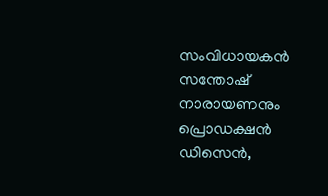സംവിധായകൻ സന്തോഷ് നാരായണനും പ്രൊഡക്ഷൻ ഡിസെൻ,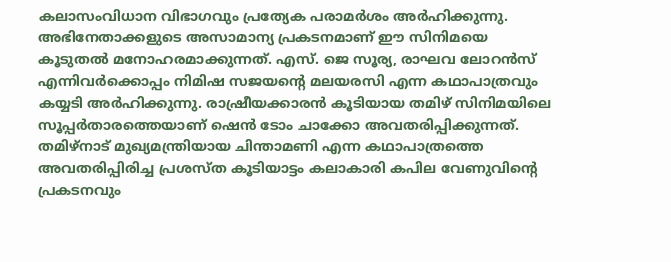കലാസംവിധാന വിഭാഗവും പ്രത്യേക പരാമർശം അർഹിക്കുന്നു. അഭിനേതാക്കളുടെ അസാമാന്യ പ്രകടനമാണ് ഈ സിനിമയെ കൂടുതൽ മനോഹരമാക്കുന്നത്. എസ്. ജെ സൂര്യ, രാഘവ ലോറൻസ് എന്നിവർക്കൊപ്പം നിമിഷ സജയന്റെ മലയരസി എന്ന കഥാപാത്രവും കയ്യടി അർഹിക്കുന്നു. രാഷ്രീയക്കാരൻ കൂടിയായ തമിഴ് സിനിമയിലെ സൂപ്പർതാരത്തെയാണ് ഷെൻ ടോം ചാക്കോ അവതരിപ്പിക്കുന്നത്. തമിഴ്നാട് മുഖ്യമന്ത്രിയായ ചിന്താമണി എന്ന കഥാപാത്രത്തെ അവതരിപ്പിരിച്ച പ്രശസ്ത കൂടിയാട്ടം കലാകാരി കപില വേണുവിന്റെ പ്രകടനവും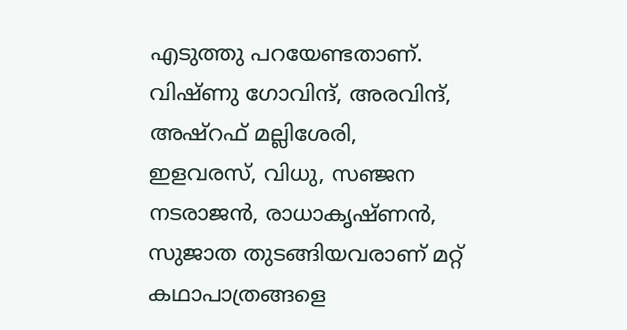എടുത്തു പറയേണ്ടതാണ്. വിഷ്ണു ഗോവിന്ദ്, അരവിന്ദ്, അഷ്റഫ് മല്ലിശേരി, ഇളവരസ്, വിധു, സഞ്ജന നടരാജൻ, രാധാകൃഷ്ണൻ, സുജാത തുടങ്ങിയവരാണ് മറ്റ് കഥാപാത്രങ്ങളെ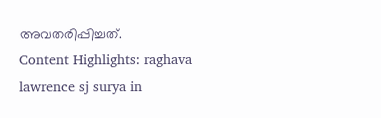അവതരിപ്പിച്ചത്.
Content Highlights: raghava lawrence sj surya in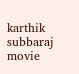karthik subbaraj movie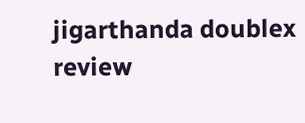jigarthanda doublex review